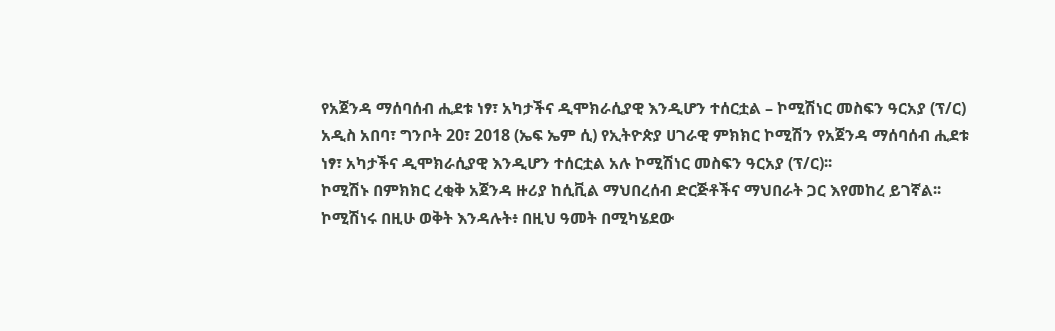የአጀንዳ ማሰባሰብ ሒደቱ ነፃ፣ አካታችና ዲሞክራሲያዊ እንዲሆን ተሰርቷል – ኮሚሽነር መስፍን ዓርአያ (ፕ/ር)
አዲስ አበባ፣ ግንቦት 20፣ 2018 (ኤፍ ኤም ሲ) የኢትዮጵያ ሀገራዊ ምክክር ኮሚሽን የአጀንዳ ማሰባሰብ ሒደቱ ነፃ፣ አካታችና ዲሞክራሲያዊ እንዲሆን ተሰርቷል አሉ ኮሚሽነር መስፍን ዓርአያ (ፕ/ር)፡፡
ኮሚሽኑ በምክክር ረቂቅ አጀንዳ ዙሪያ ከሲቪል ማህበረሰብ ድርጅቶችና ማህበራት ጋር እየመከረ ይገኛል፡፡
ኮሚሽነሩ በዚሁ ወቅት እንዳሉት፥ በዚህ ዓመት በሚካሄደው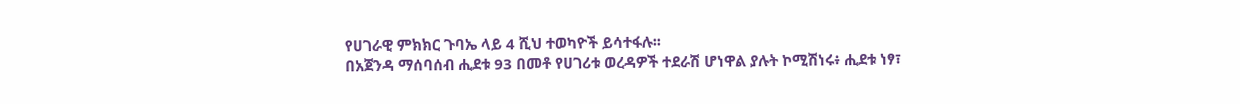የሀገራዊ ምክክር ጉባኤ ላይ 4 ሺህ ተወካዮች ይሳተፋሉ፡፡
በአጀንዳ ማሰባሰብ ሒደቱ 93 በመቶ የሀገሪቱ ወረዳዎች ተደራሽ ሆነዋል ያሉት ኮሚሽነሩ፥ ሒደቱ ነፃ፣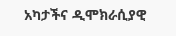አካታችና ዲሞክራሲያዊ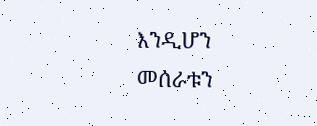እንዲሆን መሰራቱን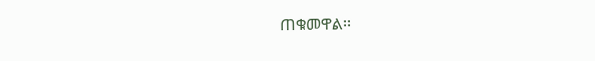ጠቁመዋል፡፡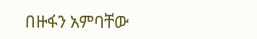በዙፋን አምባቸው